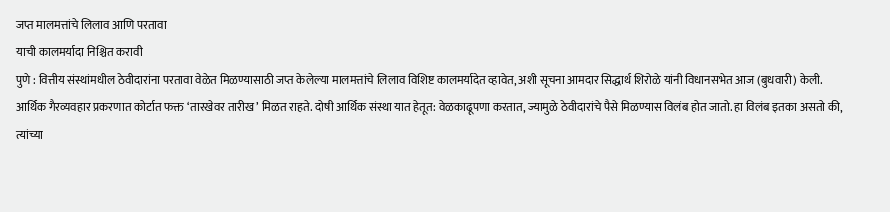जप्त मालमत्तांचे लिलाव आणि परतावा
याची कालमर्यादा निश्चित करावी
पुणे : वित्तीय संस्थांमधील ठेवीदारांना परतावा वेळेत मिळण्यासाठी जप्त केलेल्या मालमत्तांचे लिलाव विशिष्ट कालमर्यादेत व्हावेत, अशी सूचना आमदार सिद्धार्थ शिरोळे यांनी विधानसभेत आज (बुधवारी) केली.
आर्थिक गैरव्यवहार प्रकरणात कोर्टात फक्त ‘तारखेवर तारीख’ मिळत राहते. दोषी आर्थिक संस्था यात हेतूत: वेळकाढूपणा करतात, ज्यामुळे ठेवीदारांचे पैसे मिळण्यास विलंब होत जातो. हा विलंब इतका असतो की, त्यांच्या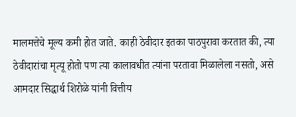मालमत्तेचे मूल्य कमी होत जाते. काही ठेवीदार इतका पाठपुरावा करतात की, त्या ठेवीदारांचा मृत्यू होतो पण त्या कालावधीत त्यांना परतावा मिळालेला नसतो, असे आमदार सिद्धार्थ शिरोळे यांनी वित्तीय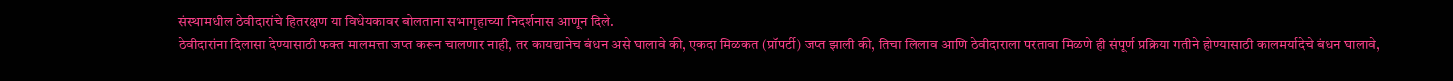संस्थामधील ठेवीदारांचे हितरक्षण या विधेयकावर बोलताना सभागृहाच्या निदर्शनास आणून दिले.
ठेवीदारांना दिलासा देण्यासाठी फक्त मालमत्ता जप्त करून चालणार नाही, तर कायद्यानेच बंधन असे घालावे की, एकदा मिळकत (प्रॉपर्टी) जप्त झाली की, तिचा लिलाव आणि ठेवीदाराला परतावा मिळणे ही संपूर्ण प्रक्रिया गतीने होण्यासाठी कालमर्यादेचे बंधन घालावे,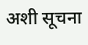अशी सूचना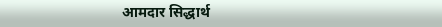आमदार सिद्धार्थ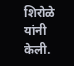शिरोळे यांनी केली.